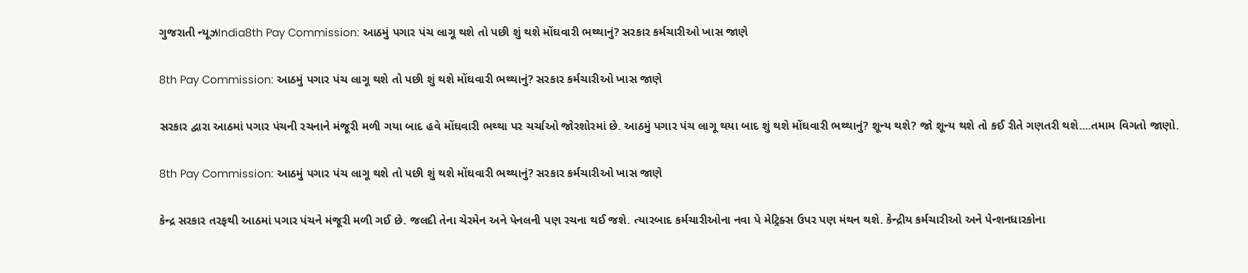ગુજરાતી ન્યૂઝIndia8th Pay Commission: આઠમું પગાર પંચ લાગૂ થશે તો પછી શું થશે મોંઘવારી ભથ્થાનું? સરકાર કર્મચારીઓ ખાસ જાણે

8th Pay Commission: આઠમું પગાર પંચ લાગૂ થશે તો પછી શું થશે મોંઘવારી ભથ્થાનું? સરકાર કર્મચારીઓ ખાસ જાણે

સરકાર દ્વારા આઠમાં પગાર પંચની રચનાને મંજૂરી મળી ગયા બાદ હવે મોંઘવારી ભથ્થા પર ચર્ચાઓ જોરશોરમાં છે. આઠમું પગાર પંચ લાગૂ થયા બાદ શું થશે મોંઘવારી ભથ્થાનું? શૂન્ય થશે? જો શૂન્ય થશે તો કઈ રીતે ગણતરી થશે....તમામ વિગતો જાણો.

8th Pay Commission: આઠમું પગાર પંચ લાગૂ થશે તો પછી શું થશે મોંઘવારી ભથ્થાનું? સરકાર કર્મચારીઓ ખાસ જાણે

કેન્દ્ર સરકાર તરફથી આઠમાં પગાર પંચને મંજૂરી મળી ગઈ છે. જલદી તેના ચેરમેન અને પેનલની પણ રચના થઈ જશે. ત્યારબાદ કર્મચારીઓના નવા પે મેટ્રિક્સ ઉપર પણ મંથન થશે. કેન્દ્રીય કર્મચારીઓ અને પેન્શનધારકોના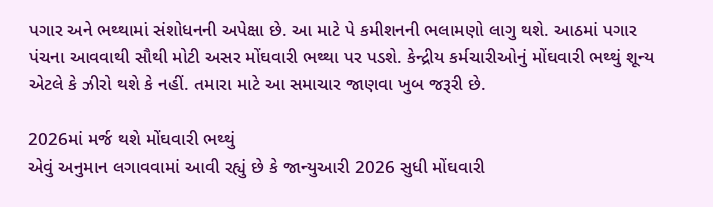પગાર અને ભથ્થામાં સંશોધનની અપેક્ષા છે. આ માટે પે કમીશનની ભલામણો લાગુ થશે. આઠમાં પગાર પંચના આવવાથી સૌથી મોટી અસર મોંઘવારી ભથ્થા પર પડશે. કેન્દ્રીય કર્મચારીઓનું મોંઘવારી ભથ્થું શૂન્ય એટલે કે ઝીરો થશે કે નહીં. તમારા માટે આ સમાચાર જાણવા ખુબ જરૂરી છે.

2026માં મર્જ થશે મોંઘવારી ભથ્થું
એવું અનુમાન લગાવવામાં આવી રહ્યું છે કે જાન્યુઆરી 2026 સુધી મોંઘવારી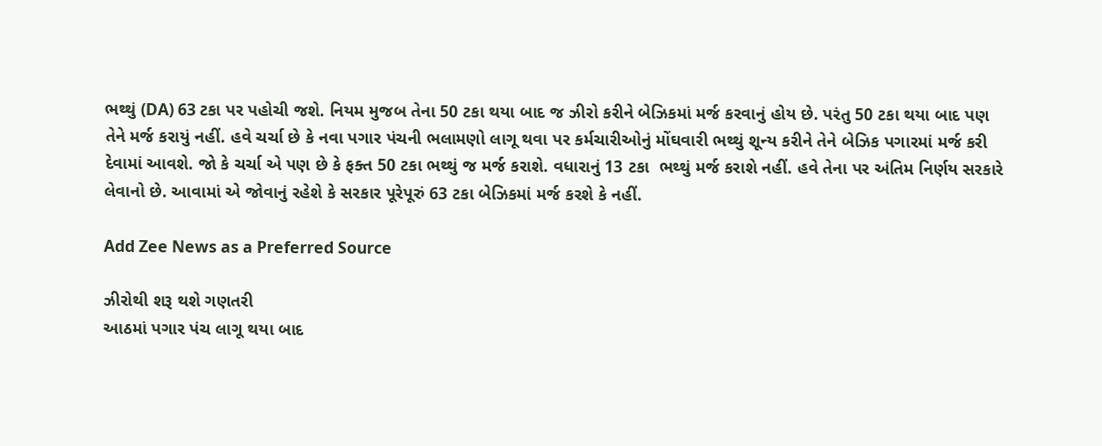ભથ્થું (DA) 63 ટકા પર પહોચી જશે. નિયમ મુજબ તેના 50 ટકા થયા બાદ જ ઝીરો કરીને બેઝિકમાં મર્જ કરવાનું હોય છે. પરંતુ 50 ટકા થયા બાદ પણ તેને મર્જ કરાયું નહીં. હવે ચર્ચા છે કે નવા પગાર પંચની ભલામણો લાગૂ થવા પર કર્મચારીઓનું મોંઘવારી ભથ્થું શૂન્ય કરીને તેને બેઝિક પગારમાં મર્જ કરી  દેવામાં આવશે. જો કે ચર્ચા એ પણ છે કે ફક્ત 50 ટકા ભથ્થું જ મર્જ કરાશે. વધારાનું 13 ટકા  ભથ્થું મર્જ કરાશે નહીં. હવે તેના પર અંતિમ નિર્ણય સરકારે લેવાનો છે. આવામાં એ જોવાનું રહેશે કે સરકાર પૂરેપૂરું 63 ટકા બેઝિકમાં મર્જ કરશે કે નહીં.

Add Zee News as a Preferred Source

ઝીરોથી શરૂ થશે ગણતરી
આઠમાં પગાર પંચ લાગૂ થયા બાદ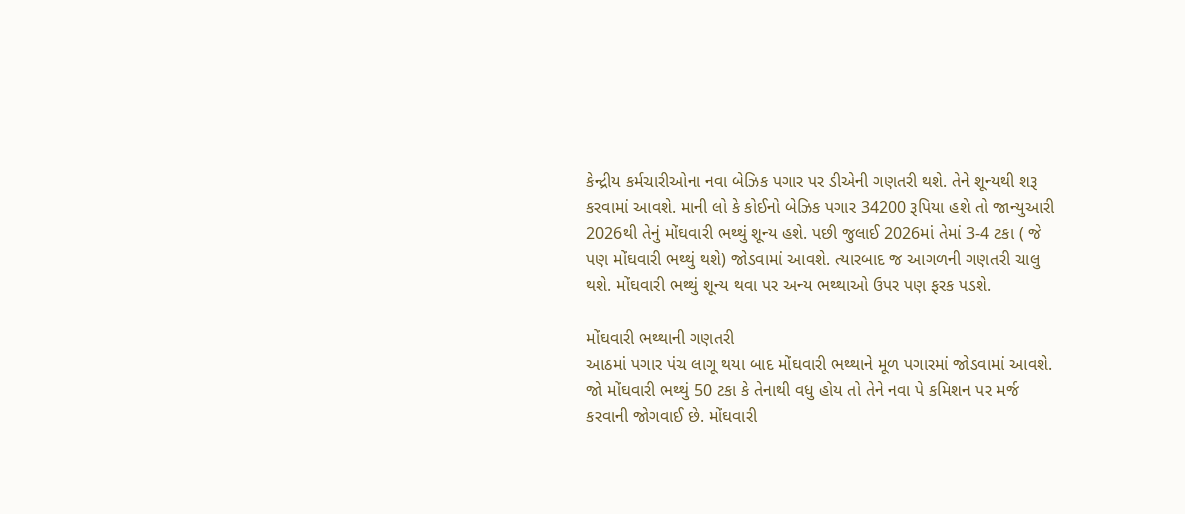કેન્દ્રીય કર્મચારીઓના નવા બેઝિક પગાર પર ડીએની ગણતરી થશે. તેને શૂન્યથી શરૂ કરવામાં આવશે. માની લો કે કોઈનો બેઝિક પગાર 34200 રૂપિયા હશે તો જાન્યુઆરી 2026થી તેનું મોંઘવારી ભથ્થું શૂન્ય હશે. પછી જુલાઈ 2026માં તેમાં 3-4 ટકા ( જે પણ મોંઘવારી ભથ્થું થશે) જોડવામાં આવશે. ત્યારબાદ જ આગળની ગણતરી ચાલુ થશે. મોંઘવારી ભથ્થું શૂન્ય થવા પર અન્ય ભથ્થાઓ ઉપર પણ ફરક પડશે.

મોંઘવારી ભથ્થાની ગણતરી
આઠમાં પગાર પંચ લાગૂ થયા બાદ મોંઘવારી ભથ્થાને મૂળ પગારમાં જોડવામાં આવશે. જો મોંઘવારી ભથ્થું 50 ટકા કે તેનાથી વધુ હોય તો તેને નવા પે કમિશન પર મર્જ કરવાની જોગવાઈ છે. મોંઘવારી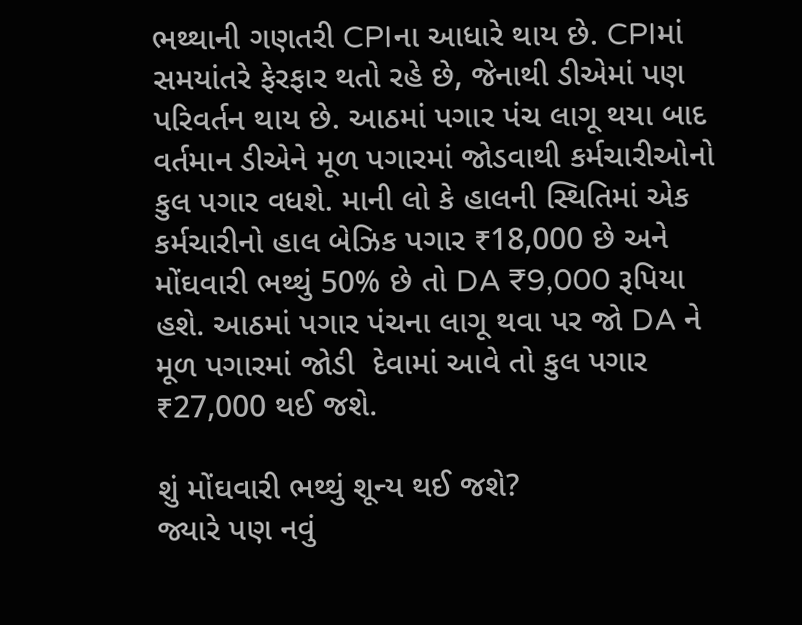ભથ્થાની ગણતરી CPIના આધારે થાય છે. CPIમાં સમયાંતરે ફેરફાર થતો રહે છે, જેનાથી ડીએમાં પણ પરિવર્તન થાય છે. આઠમાં પગાર પંચ લાગૂ થયા બાદ વર્તમાન ડીએને મૂળ પગારમાં જોડવાથી કર્મચારીઓનો કુલ પગાર વધશે. માની લો કે હાલની સ્થિતિમાં એક કર્મચારીનો હાલ બેઝિક પગાર ₹18,000 છે અને મોંઘવારી ભથ્થું 50% છે તો DA ₹9,000 રૂપિયા હશે. આઠમાં પગાર પંચના લાગૂ થવા પર જો DA ને મૂળ પગારમાં જોડી  દેવામાં આવે તો કુલ પગાર ₹27,000 થઈ જશે.

શું મોંઘવારી ભથ્થું શૂન્ય થઈ જશે?
જ્યારે પણ નવું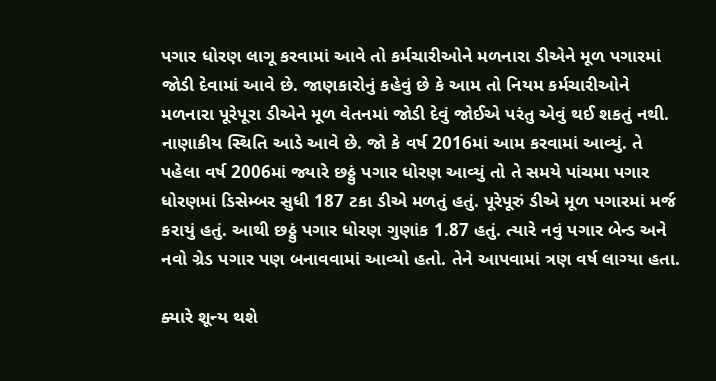પગાર ધોરણ લાગૂ કરવામાં આવે તો કર્મચારીઓને મળનારા ડીએને મૂળ પગારમાં જોડી દેવામાં આવે છે. જાણકારોનું કહેવું છે કે આમ તો નિયમ કર્મચારીઓને મળનારા પૂરેપૂરા ડીએને મૂળ વેતનમાં જોડી દેવું જોઈએ પરંતુ એવું થઈ શકતું નથી. નાણાકીય સ્થિતિ આડે આવે છે. જો કે વર્ષ 2016માં આમ કરવામાં આવ્યું. તે પહેલા વર્ષ 2006માં જ્યારે છઠ્ઠું પગાર ધોરણ આવ્યું તો તે સમયે પાંચમા પગાર ધોરણમાં ડિસેમ્બર સુધી 187 ટકા ડીએ મળતું હતું. પૂરેપૂરું ડીએ મૂળ પગારમાં મર્જ કરાયું હતું. આથી છઠ્ઠું પગાર ધોરણ ગુણાંક 1.87 હતું. ત્યારે નવું પગાર બેન્ડ અને નવો ગ્રેડ પગાર પણ બનાવવામાં આવ્યો હતો. તેને આપવામાં ત્રણ વર્ષ લાગ્યા હતા.

ક્યારે શૂન્ય થશે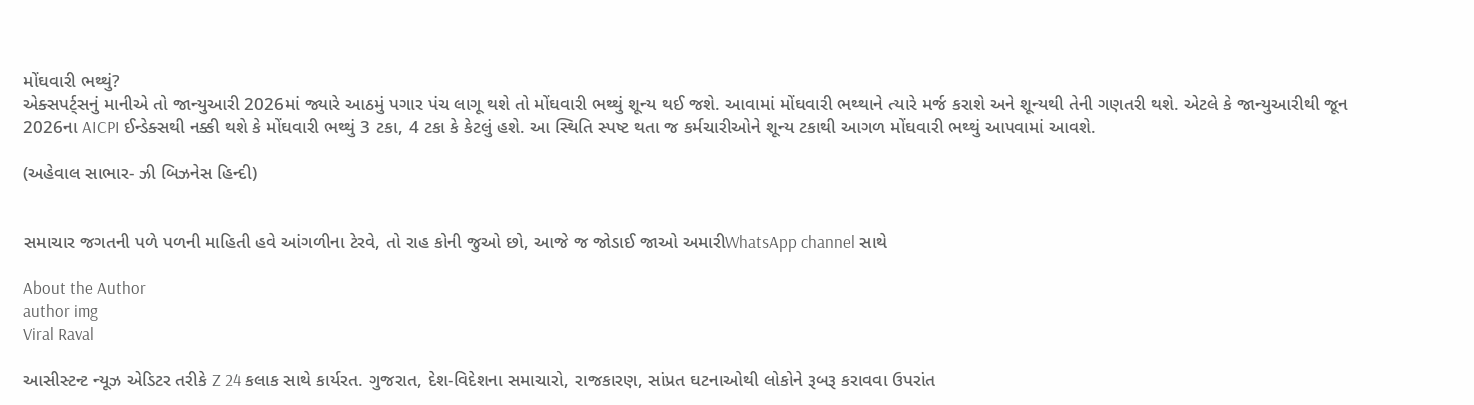મોંઘવારી ભથ્થું?
એક્સપર્ટ્સનું માનીએ તો જાન્યુઆરી 2026માં જ્યારે આઠમું પગાર પંચ લાગૂ થશે તો મોંઘવારી ભથ્થું શૂન્ય થઈ જશે. આવામાં મોંઘવારી ભથ્થાને ત્યારે મર્જ કરાશે અને શૂન્યથી તેની ગણતરી થશે. એટલે કે જાન્યુઆરીથી જૂન 2026ના AICPI ઈન્ડેક્સથી નક્કી થશે કે મોંઘવારી ભથ્થું 3 ટકા, 4 ટકા કે કેટલું હશે. આ સ્થિતિ સ્પષ્ટ થતા જ કર્મચારીઓને શૂન્ય ટકાથી આગળ મોંઘવારી ભથ્થું આપવામાં આવશે.

(અહેવાલ સાભાર- ઝી બિઝનેસ હિન્દી)


સમાચાર જગતની પળે પળની માહિતી હવે આંગળીના ટેરવે, તો રાહ કોની જુઓ છો, આજે જ જોડાઈ જાઓ અમારીWhatsApp channel સાથે

About the Author
author img
Viral Raval

આસીસ્ટન્ટ ન્યૂઝ એડિટર તરીકે Z 24 કલાક સાથે કાર્યરત. ગુજરાત, દેશ-વિદેશના સમાચારો, રાજકારણ, સાંપ્રત ઘટનાઓથી લોકોને રૂબરૂ કરાવવા ઉપરાંત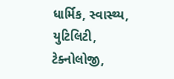ધાર્મિક, સ્વાસ્થ્ય, યુટિલિટી, ટેક્નોલોજી,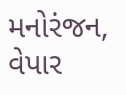મનોરંજન, વેપાર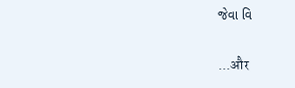જેવા વિ

...और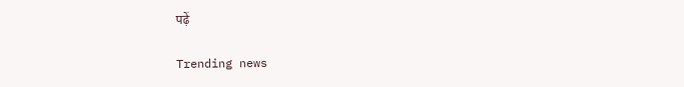पढ़ें

Trending news